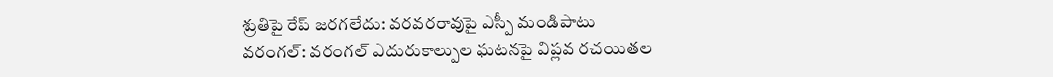శ్రుతిపై రేప్ జరగలేదు: వరవరరావుపై ఎస్పీ మండిపాటు
వరంగల్: వరంగల్ ఎదురుకాల్పుల ఘటనపై విప్లవ రచయితల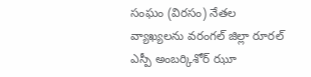సంఘం (విరసం) నేతల వ్యాఖ్యలను వరంగల్ జిల్లా రూరల్ ఎస్పీ అంబర్కిశోర్ ఝూ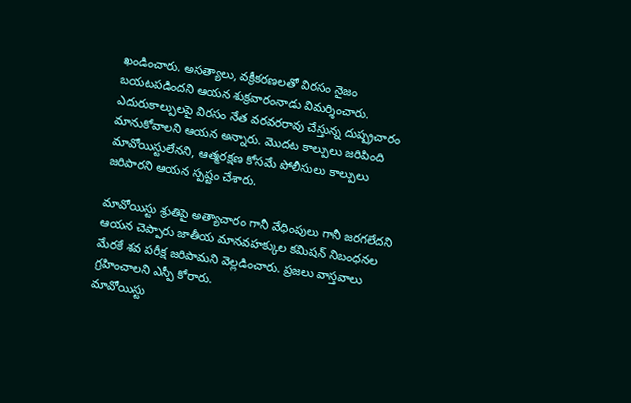ఖండించారు. అసత్యాలు, వక్రీకరణలతో విరసం నైజం బయటపడిందని ఆయన శుక్రవారంనాడు విమర్శించారు.
ఎదురుకాల్పులపై విరసం నేత వరవరరావు చేస్తున్న దుష్ప్రచారం మానుకోవాలని ఆయన అన్నారు. మొదట కాల్పులు జరిపింది మావోయిస్టులేనని, ఆత్మరక్షణ కోసమే పోలీసులు కాల్పులు జరిపారని ఆయన స్పష్టం చేశారు.

మావోయిస్టు శ్రుతిపై అత్యాచారం గానీ వేధింపులు గానీ జరగలేదని ఆయన చెప్పారు జాతీయ మానవహక్కుల కమిషన్ నిబంధనల మేరకే శవ పరీక్ష జరిపామని వెల్లడించారు. ప్రజలు వాస్తవాలు గ్రహించాలని ఎస్పీ కోరారు.
మావోయిస్టు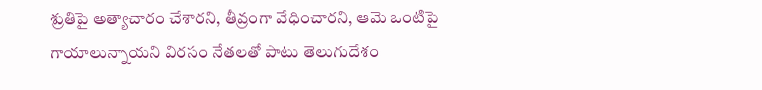శ్రుతిపై అత్యాచారం చేశారని, తీవ్రంగా వేధించారని, ఆమె ఒంటిపై గాయాలున్నాయని విరసం నేతలతో పాటు తెలుగుదేశం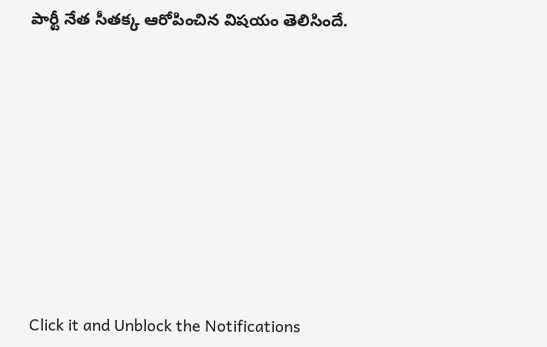పార్టీ నేత సీతక్క ఆరోపించిన విషయం తెలిసిందే.












Click it and Unblock the Notifications